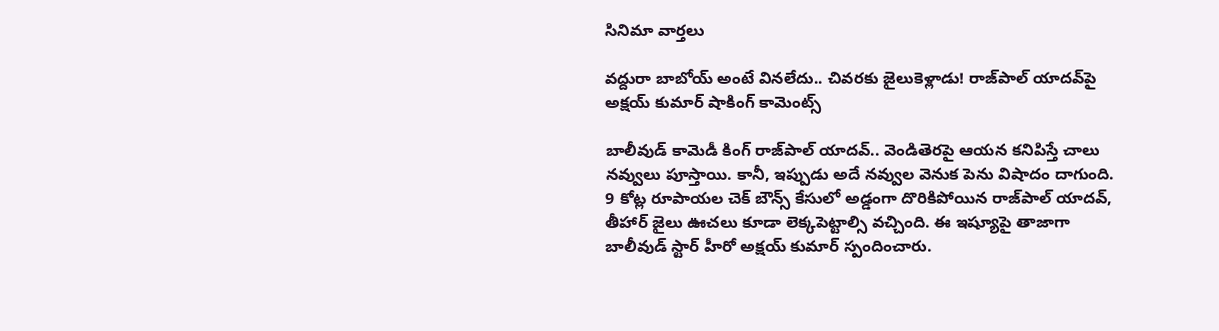సినిమా వార్తలు

వద్దురా బాబోయ్ అంటే వినలేదు.. చివరకు జైలుకెళ్లాడు! రాజ్‌పాల్ యాదవ్‌పై అక్షయ్ కుమార్ షాకింగ్ కామెంట్స్

బాలీవుడ్ కామెడీ కింగ్ రాజ్‌పాల్ యాదవ్.. వెండితెరపై ఆయన కనిపిస్తే చాలు నవ్వులు పూస్తాయి. కానీ, ఇప్పుడు అదే నవ్వుల వెనుక పెను విషాదం దాగుంది. 9 కోట్ల రూపాయల చెక్ బౌన్స్ కేసులో అడ్డంగా దొరికిపోయిన రాజ్‌పాల్ యాదవ్, తీహార్ జైలు ఊచలు కూడా లెక్కపెట్టాల్సి వచ్చింది. ఈ ఇష్యూపై తాజాగా బాలీవుడ్ స్టార్ హీరో అక్షయ్ కుమార్ స్పందించారు.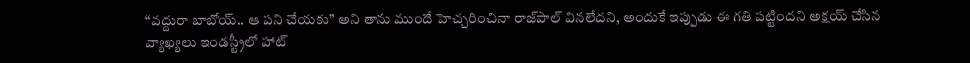“వద్దురా బాబోయ్.. ఆ పని చేయకు” అని తాను ముందే హెచ్చరించినా రాజ్‌పాల్ వినలేదని, అందుకే ఇప్పుడు ఈ గతి పట్టిందని అక్షయ్ చేసిన వ్యాఖ్యలు ఇండస్ట్రీలో హాట్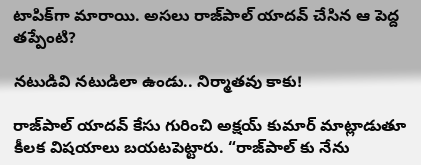టాపిక్‌గా మారాయి. అసలు రాజ్‌పాల్ యాదవ్ చేసిన ఆ పెద్ద తప్పేంటి?

నటుడివి నటుడిలా ఉండు.. నిర్మాతవు కాకు!

రాజ్‌పాల్ యాదవ్ కేసు గురించి అక్షయ్ కుమార్ మాట్లాడుతూ కీలక విషయాలు బయటపెట్టారు. “రాజ్‌పాల్ కు నేను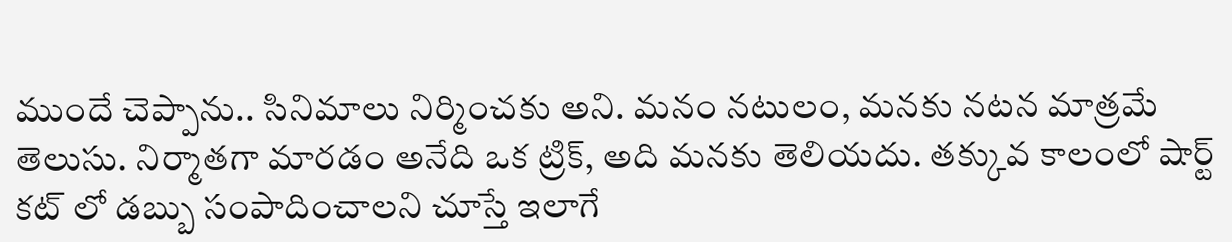ముందే చెప్పాను.. సినిమాలు నిర్మించకు అని. మనం నటులం, మనకు నటన మాత్రమే తెలుసు. నిర్మాతగా మారడం అనేది ఒక ట్రిక్, అది మనకు తెలియదు. తక్కువ కాలంలో షార్ట్ కట్ లో డబ్బు సంపాదించాలని చూస్తే ఇలాగే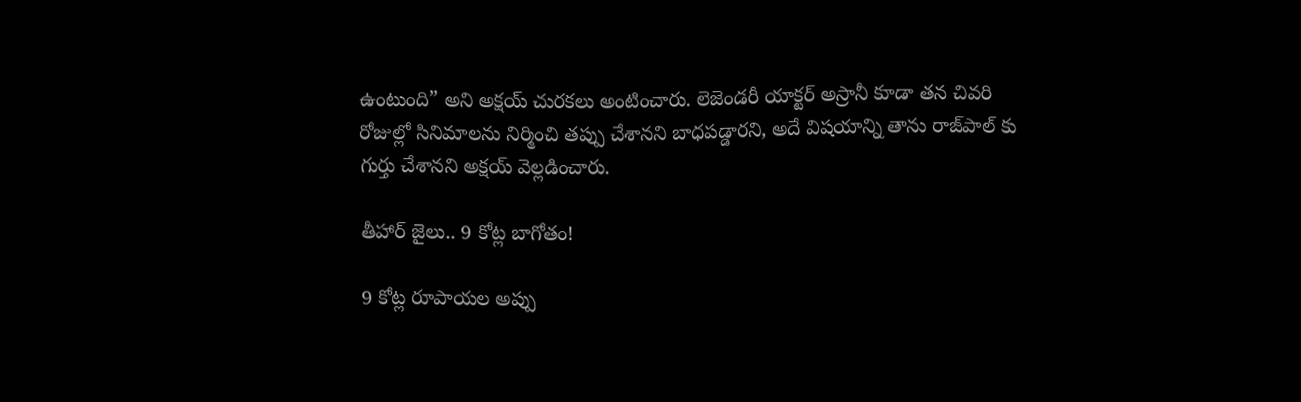ఉంటుంది” అని అక్షయ్ చురకలు అంటించారు. లెజెండరీ యాక్టర్ అస్రానీ కూడా తన చివరి రోజుల్లో సినిమాలను నిర్మించి తప్పు చేశానని బాధపడ్డారని, అదే విషయాన్ని తాను రాజ్‌పాల్ కు గుర్తు చేశానని అక్షయ్ వెల్లడించారు.

తీహార్ జైలు.. 9 కోట్ల బాగోతం!

9 కోట్ల రూపాయల అప్పు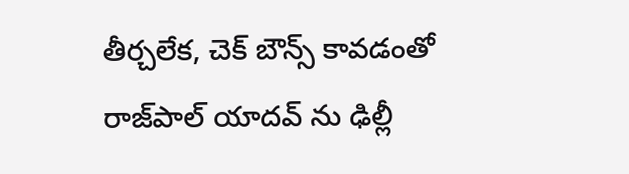తీర్చలేక, చెక్ బౌన్స్ కావడంతో రాజ్‌పాల్ యాదవ్ ను ఢిల్లీ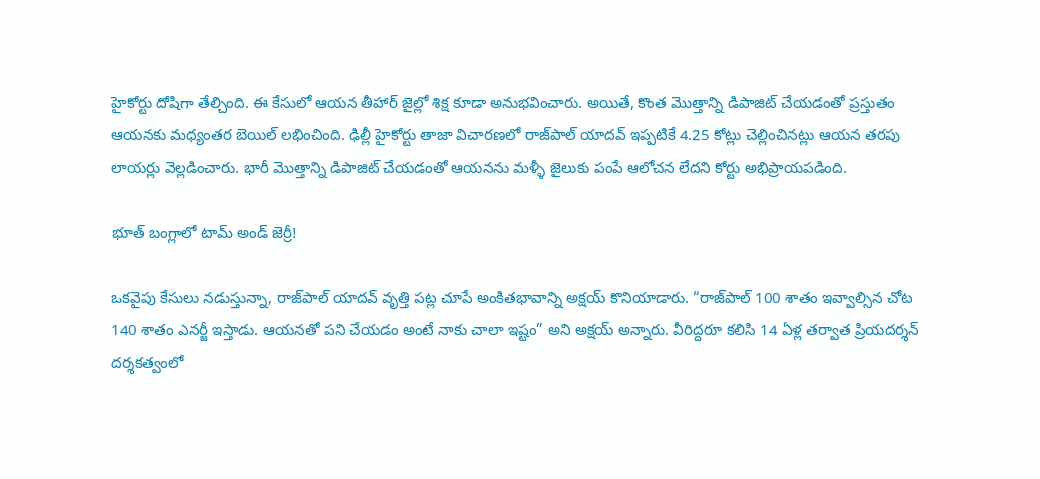హైకోర్టు దోషిగా తేల్చింది. ఈ కేసులో ఆయన తీహార్ జైల్లో శిక్ష కూడా అనుభవించారు. అయితే, కొంత మొత్తాన్ని డిపాజిట్ చేయడంతో ప్రస్తుతం ఆయనకు మధ్యంతర బెయిల్ లభించింది. ఢిల్లీ హైకోర్టు తాజా విచారణలో రాజ్‌పాల్ యాదవ్ ఇప్పటికే 4.25 కోట్లు చెల్లించినట్లు ఆయన తరపు లాయర్లు వెల్లడించారు. భారీ మొత్తాన్ని డిపాజిట్ చేయడంతో ఆయనను మళ్ళీ జైలుకు పంపే ఆలోచన లేదని కోర్టు అభిప్రాయపడింది.

భూత్ బంగ్లాలో టామ్ అండ్ జెర్రీ!

ఒకవైపు కేసులు నడుస్తున్నా, రాజ్‌పాల్ యాదవ్ వృత్తి పట్ల చూపే అంకితభావాన్ని అక్షయ్ కొనియాడారు. “రాజ్‌పాల్ 100 శాతం ఇవ్వాల్సిన చోట 140 శాతం ఎనర్జీ ఇస్తాడు. ఆయనతో పని చేయడం అంటే నాకు చాలా ఇష్టం” అని అక్షయ్ అన్నారు. వీరిద్దరూ కలిసి 14 ఏళ్ల తర్వాత ప్రియదర్శన్ దర్శకత్వంలో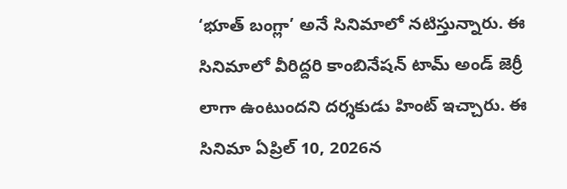‘భూత్ బంగ్లా’ అనే సినిమాలో నటిస్తున్నారు. ఈ సినిమాలో వీరిద్దరి కాంబినేషన్ టామ్ అండ్ జెర్రీ లాగా ఉంటుందని దర్శకుడు హింట్ ఇచ్చారు. ఈ సినిమా ఏప్రిల్ 10, 2026న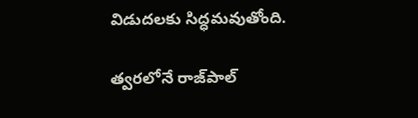విడుదలకు సిద్ధమవుతోంది.

త్వరలోనే రాజ్‌పాల్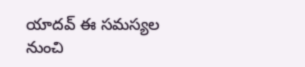యాదవ్ ఈ సమస్యల నుంచి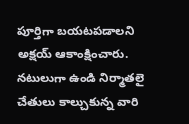పూర్తిగా బయటపడాలని అక్షయ్ ఆకాంక్షించారు. నటులుగా ఉండి నిర్మాతలై చేతులు కాల్చుకున్న వారి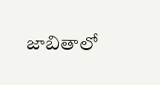జాబితాలో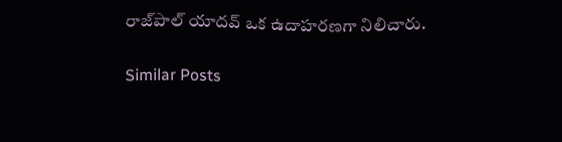రాజ్‌పాల్ యాదవ్ ఒక ఉదాహరణగా నిలిచారు.

Similar Posts